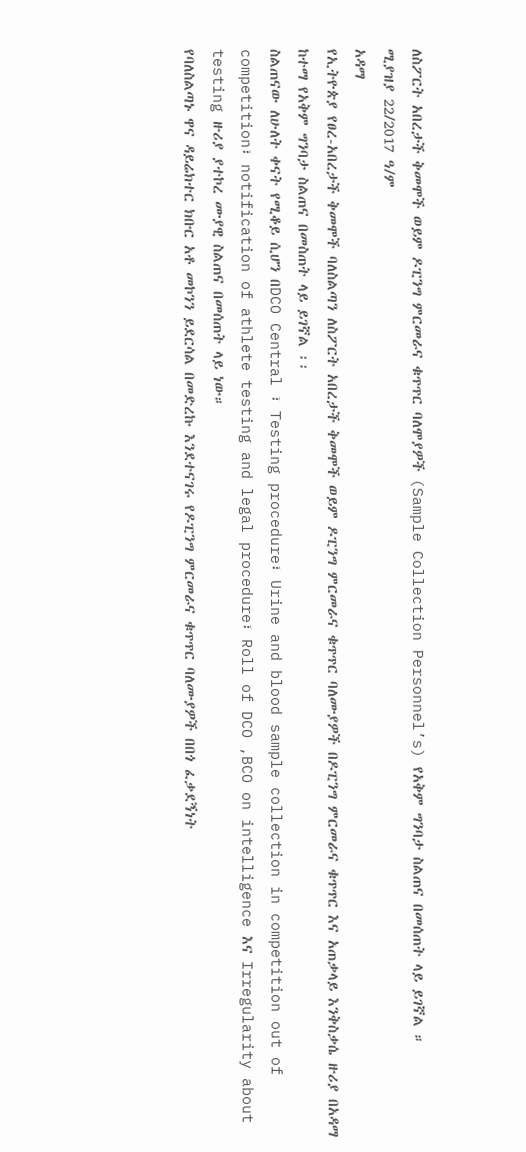ለስፖርት አበረታች ቅመሞች ወይም ዶፒንግ ምርመራና ቁጥጥር ባለሞያዎች (Sample Collection Personnel’s) የአቅም ግንባታ ስልጠና በመሰጠት ላይ ይገኛል ።
ሚያዝያ 22/2017 ዓ/ም
አዳማ
የኢትዮጵያ የፀረ-አበረታች ቅመሞች ባለስልጣን ለስፖርት አበረታች ቅመሞች ወይም ዶፒንግ ምርመራና ቁጥጥር ባለሙያዎች በዶፒንግ ምርመራና ቁጥጥር እና አጠቃላይ እንቅስቃሴ ዙሪያ በአዳማ ከተማ የአቅም ግንባታ ስልጠና በመስጠት ላይ ይገኛል ፡፡
ስልጠናው ለሁለት ቀናት የሚቆይ ሲሆን በDCO Central ፣ Testing procedure፣ Urine and blood sample collection in competition out of competition፣ notification of athlete testing and legal procedure፣ Roll of DCO ,BCO on intelligence እና Irregularity about testing ዙሪያ ያተኮረ ሙያዊ ስልጠና በመሰጠት ላይ ነው።
የባለስልጣኑ ዋና ዳይሬክተር ክቡር አቶ መኮንን ይደርሳል በመድረኩ እንደተናገሩ የዶፒንግ ምርመራና ቁጥጥር ባለሙያዎች በበጎ ፈቃደኝነት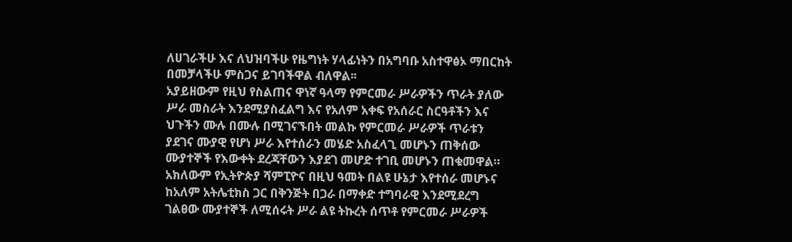ለሀገራችሁ እና ለህዝባችሁ የዜግነት ሃላፊነትን በአግባቡ አስተዋፅኦ ማበርከት በመቻላችሁ ምስጋና ይገባችዋል ብለዋል፡፡
አያይዘውም የዚህ የስልጠና ዋነኛ ዓላማ የምርመራ ሥራዎችን ጥራት ያለው ሥራ መስራት እንደሚያስፈልግ እና የአለም አቀፍ የአሰራር ስርዓቶችን እና ህጉችን ሙሉ በሙሉ በሚገናኙበት መልኩ የምርመራ ሥራዎች ጥራቱን ያደገና ሙያዊ የሆነ ሥራ እየተሰራን መሄድ አስፈላጊ መሆኑን ጠቅሰው ሙያተኞች የእውቀት ደረጃቸውን እያደገ መሆድ ተገቢ መሆኑን ጠቁመዋል።
አክለውም የኢትዮጵያ ሻምፒዮና በዚህ ዓመት በልዩ ሁኔታ እየተሰራ መሆኑና ከአለም አትሌቲክስ ጋር በቅንጅት በጋራ በማቀድ ተግባራዊ እንደሚደረግ ገልፀው ሙያተኞች ለሚሰሩት ሥራ ልዩ ትኩረት ሰጥቶ የምርመራ ሥራዎች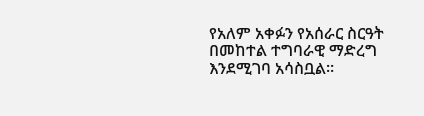የአለም አቀፉን የአሰራር ስርዓት በመከተል ተግባራዊ ማድረግ እንደሚገባ አሳስቧል።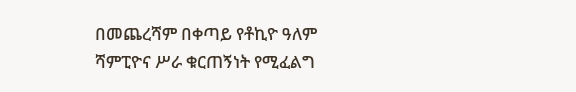በመጨረሻም በቀጣይ የቶኪዮ ዓለም ሻምፒዮና ሥራ ቁርጠኝነት የሚፈልግ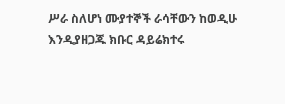ሥራ ስለሆነ ሙያተኞች ራሳቸውን ከወዲሁ እንዲያዘጋጁ ክቡር ዳይሬክተሩ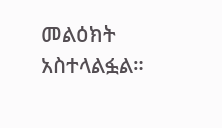መልዕክት አስተላልፏል።